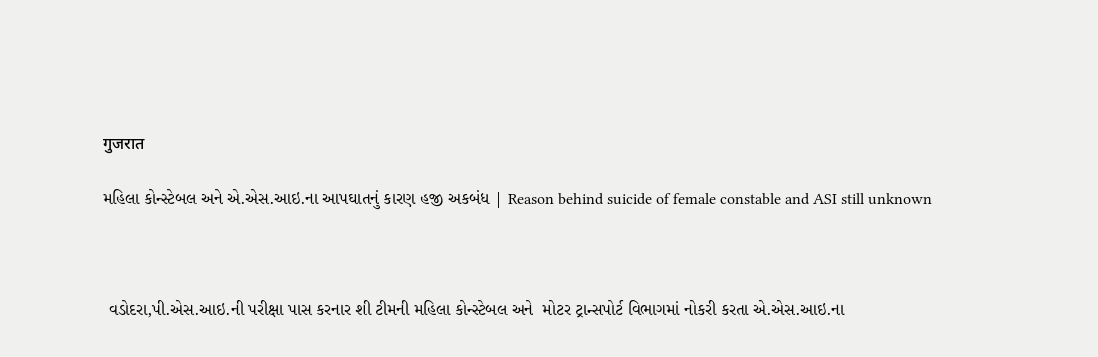गुजरात

મહિલા કોન્સ્ટેબલ અને એ.એસ.આઇ.ના આપઘાતનું કારણ હજી અકબંધ | Reason behind suicide of female constable and ASI still unknown



 વડોદરા,પી.એસ.આઇ.ની પરીક્ષા પાસ કરનાર શી ટીમની મહિલા કોન્સ્ટેબલ અને  મોટર ટ્રાન્સપોર્ટ વિભાગમાં નોકરી કરતા એ.એસ.આઇ.ના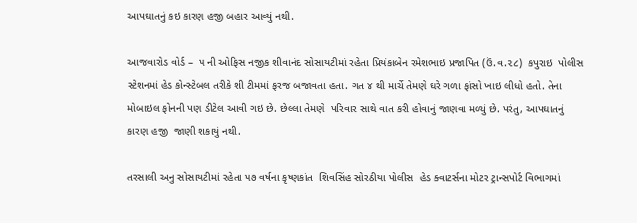આપઘાતનું કઇ કારણ હજી બહાર આવ્યું નથી.

આજવારોડ વોર્ડ –  ૫ ની ઓફિસ નજીક શીવાનંદ સોસાયટીમાં રહેતા પ્રિયંકાબેન રમેશભાઇ પ્રજાપિત (ઉં.વ.૨૮)  કપુરાઇ  પોલીસ સ્ટેશનમાં હેડ કોન્સ્ટેબલ તરીકે શી ટીમમાં ફરજ બજાવતા હતા. ગત ૪ થી માર્ચે તેમણે ઘરે ગળા ફાંસો ખાઇ લીધો હતો. તેના મોબાઇલ ફોનની પણ ડીટેલ આવી ગઇ છે. છેલ્લા તેમણે  પરિવાર સાથે વાત કરી હોવાનું જાણવા મળ્યું છે. પરંતુ, આપઘાતનું કારણ હજી  જાણી શકાયું નથી.

તરસાલી અનુ સોસાયટીમાં રહેતા ૫૭ વર્ષના કૃષ્ણકાંત  શિવસિંહ સોરઠીયા પોલીસ  હેડ ક્વાટર્સના મોટર ટ્રાન્સપોર્ટ વિભાગમાં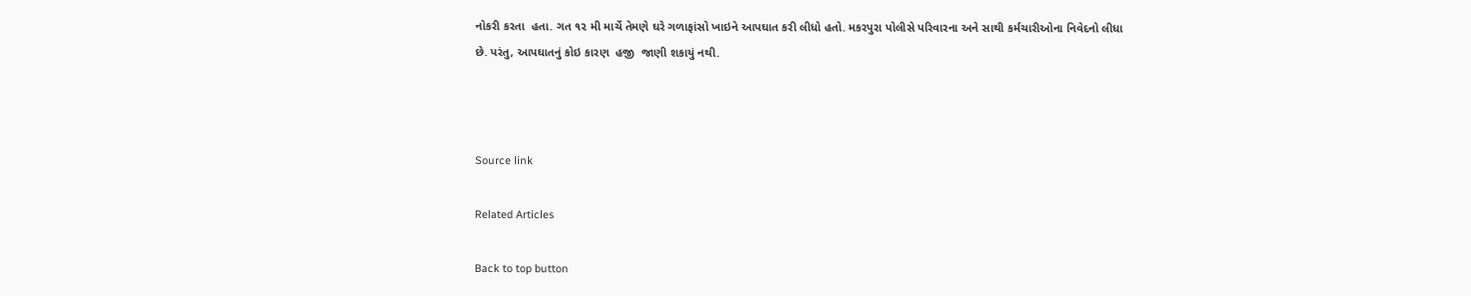નોકરી કરતા  હતા. ગત ૧૨ મી માર્ચે તેમણે ઘરે ગળાફાંસો ખાઇને આપઘાત કરી લીધો હતો. મકરપુરા પોલીસે પરિવારના અને સાથી કર્મચારીઓના નિવેદનો લીધા છે. પરંતુ, આપઘાતનું કોઇ કારણ  હજી  જાણી શકાયું નથી.



Source link

Related Articles

Back to top button